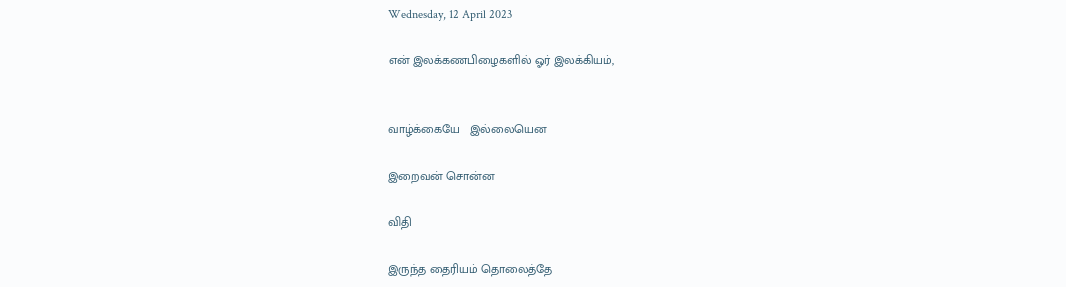Wednesday, 12 April 2023

என் இலக்கணபிழைகளில் ஓர் இலக்கியம்,


வாழ்க்கையே   இல்லையென

இறைவன் சொன்ன

விதி

இருந்த தைரியம் தொலைத்தே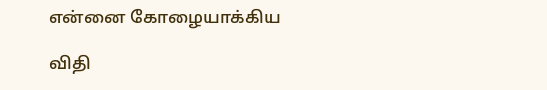என்னை கோழையாக்கிய

விதி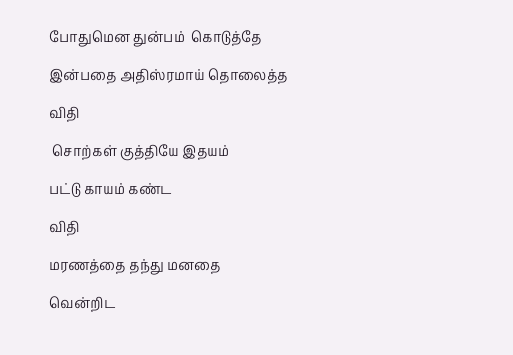போதுமென துன்பம்  கொடுத்தே

இன்பதை அதிஸ்ரமாய் தொலைத்த

விதி

 சொற்கள் குத்தியே இதயம்

பட்டு காயம் கண்ட

விதி

மரணத்தை தந்து மனதை

வென்றிட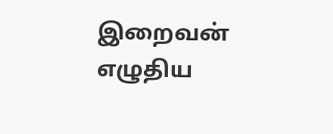இறைவன் எழுதிய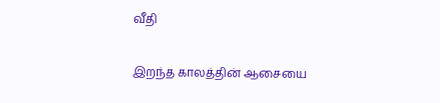வீதி

இறந்த காலத்தின் ஆசையை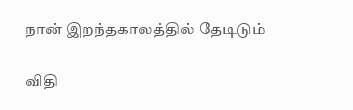நான் இறந்தகாலத்தில் தேடிடும்

விதி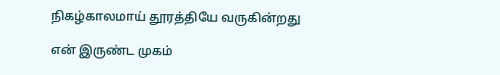நிகழ்காலமாய் தூரத்தியே வருகின்றது

என் இருண்ட முகம்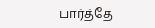பார்த்தே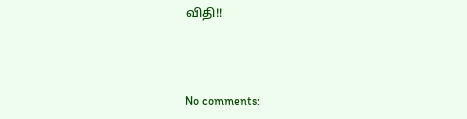விதி!!



No comments: